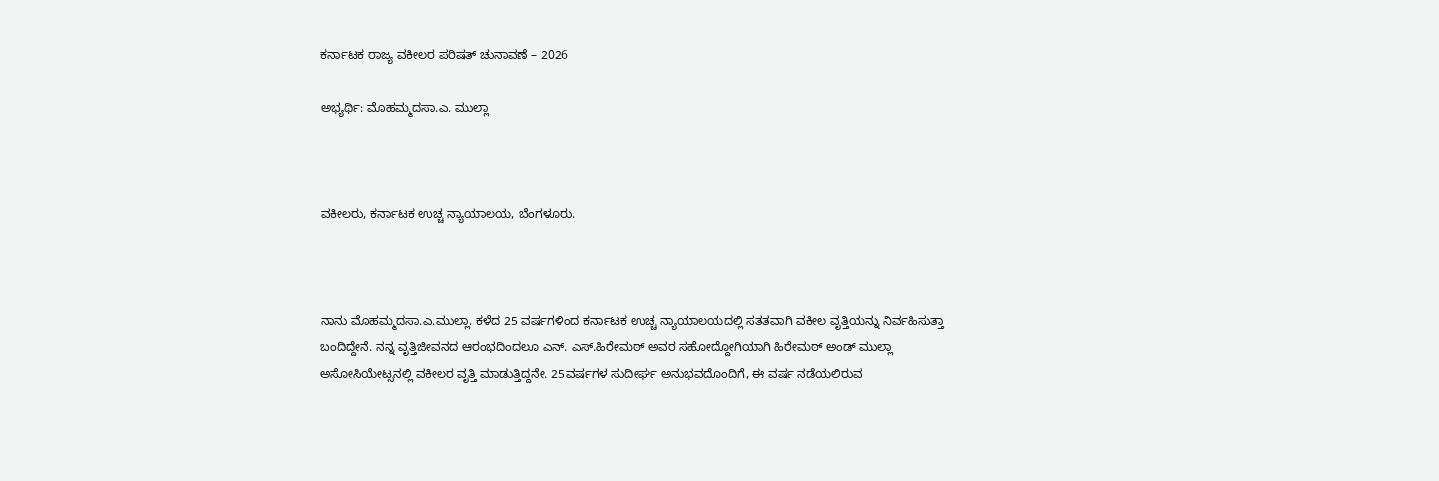ಕರ್ನಾಟಕ ರಾಜ್ಯ ವಕೀಲರ ಪರಿಷತ್ ಚುನಾವಣೆ – 2026

ಅಭ್ಯರ್ಥಿ: ಮೊಹಮ್ಮದ‌ಸಾ.ಎ. ಮುಲ್ಲಾ



ವಕೀಲರು, ಕರ್ನಾಟಕ ಉಚ್ಚ ನ್ಯಾಯಾಲಯ, ಬೆಂಗಳೂರು.



ನಾನು ಮೊಹಮ್ಮದಸಾ.ಎ.ಮುಲ್ಲಾ. ಕಳೆದ 25 ವರ್ಷಗಳಿಂದ ಕರ್ನಾಟಕ ಉಚ್ಚ ನ್ಯಾಯಾಲಯದಲ್ಲಿ ಸತತವಾಗಿ ವಕೀಲ ವೃತ್ತಿಯನ್ನು ನಿರ್ವಹಿಸುತ್ತಾ ಬಂದಿದ್ದೇನೆ. ನನ್ನ ವೃತ್ತಿಜೀವನದ ಆರಂಭದಿಂದಲೂ ಎನ್. ಎಸ್.ಹಿರೇಮಠ್ ಅವರ ಸಹೋದ್ದೋಗಿಯಾಗಿ ಹಿರೇಮಠ್ ಅಂಡ್ ಮುಲ್ಲಾ ಅಸೋಸಿಯೇಟ್ಸನಲ್ಲಿ ವಕೀಲರ ವೃತ್ತಿ ಮಾಡುತ್ತಿದ್ದನೇ. 25ವರ್ಷಗಳ ಸುದೀರ್ಘ ಅನುಭವದೊಂದಿಗೆ, ಈ ವರ್ಷ ನಡೆಯಲಿರುವ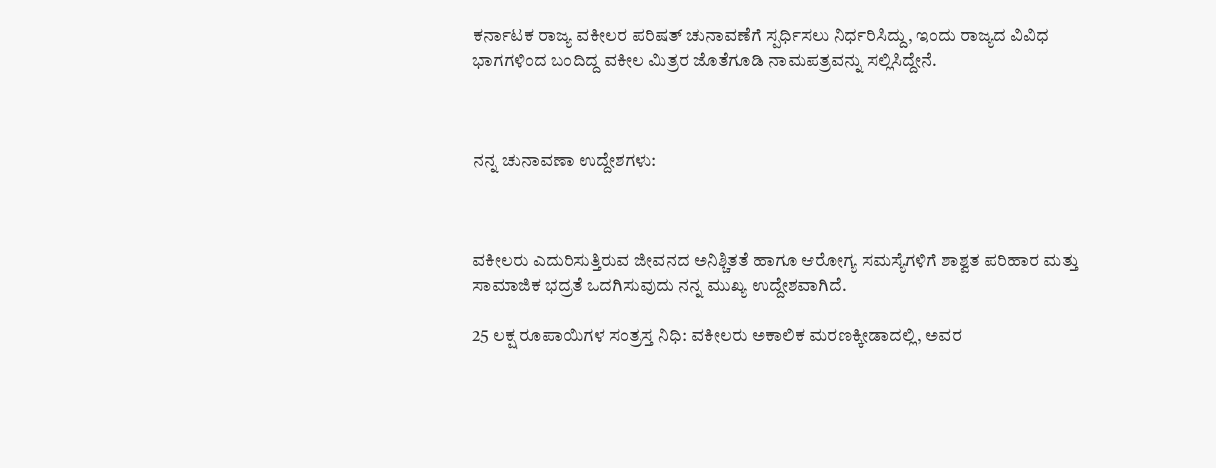ಕರ್ನಾಟಕ ರಾಜ್ಯ ವಕೀಲರ ಪರಿಷತ್ ಚುನಾವಣೆಗೆ ಸ್ಪರ್ಧಿಸಲು ನಿರ್ಧರಿಸಿದ್ದು, ಇಂದು ರಾಜ್ಯದ ವಿವಿಧ ಭಾಗಗಳಿಂದ ಬಂದಿದ್ದ ವಕೀಲ ಮಿತ್ರರ ಜೊತೆಗೂಡಿ ನಾಮಪತ್ರವನ್ನು ಸಲ್ಲಿಸಿದ್ದೇನೆ.



ನನ್ನ ಚುನಾವಣಾ ಉದ್ದೇಶಗಳು:



ವಕೀಲರು ಎದುರಿಸುತ್ತಿರುವ ಜೀವನದ ಅನಿಶ್ಚಿತತೆ ಹಾಗೂ ಆರೋಗ್ಯ ಸಮಸ್ಯೆಗಳಿಗೆ ಶಾಶ್ವತ ಪರಿಹಾರ ಮತ್ತು ಸಾಮಾಜಿಕ ಭದ್ರತೆ ಒದಗಿಸುವುದು ನನ್ನ ಮುಖ್ಯ ಉದ್ದೇಶವಾಗಿದೆ.

25 ಲಕ್ಷ ರೂಪಾಯಿಗಳ ಸಂತ್ರಸ್ತ ನಿಧಿ: ವಕೀಲರು ಅಕಾಲಿಕ ಮರಣಕ್ಕೀಡಾದಲ್ಲಿ, ಅವರ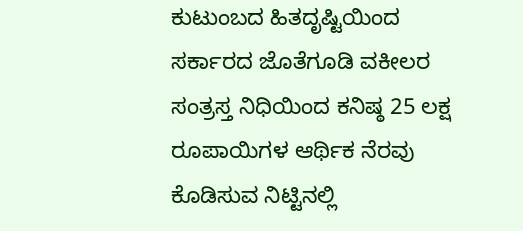ಕುಟುಂಬದ ಹಿತದೃಷ್ಟಿಯಿಂದ ಸರ್ಕಾರದ ಜೊತೆಗೂಡಿ ವಕೀಲರ ಸಂತ್ರಸ್ತ ನಿಧಿಯಿಂದ ಕನಿಷ್ಠ 25 ಲಕ್ಷ ರೂಪಾಯಿಗಳ ಆರ್ಥಿಕ ನೆರವು ಕೊಡಿಸುವ ನಿಟ್ಟಿನಲ್ಲಿ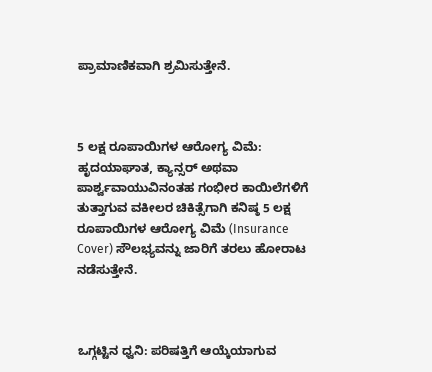ಪ್ರಾಮಾಣಿಕವಾಗಿ ಶ್ರಮಿಸುತ್ತೇನೆ.



5 ಲಕ್ಷ ರೂಪಾಯಿಗಳ ಆರೋಗ್ಯ ವಿಮೆ: ಹೃದಯಾಘಾತ, ಕ್ಯಾನ್ಸರ್ ಅಥವಾ ಪಾರ್ಶ್ವವಾಯುವಿನಂತಹ ಗಂಭೀರ ಕಾಯಿಲೆಗಳಿಗೆ ತುತ್ತಾಗುವ ವಕೀಲರ ಚಿಕಿತ್ಸೆಗಾಗಿ ಕನಿಷ್ಠ 5 ಲಕ್ಷ ರೂಪಾಯಿಗಳ ಆರೋಗ್ಯ ವಿಮೆ (Insurance Cover) ಸೌಲಭ್ಯವನ್ನು ಜಾರಿಗೆ ತರಲು ಹೋರಾಟ ನಡೆಸುತ್ತೇನೆ.



ಒಗ್ಗಟ್ಟಿನ ಧ್ವನಿ: ಪರಿಷತ್ತಿಗೆ ಆಯ್ಕೆಯಾಗುವ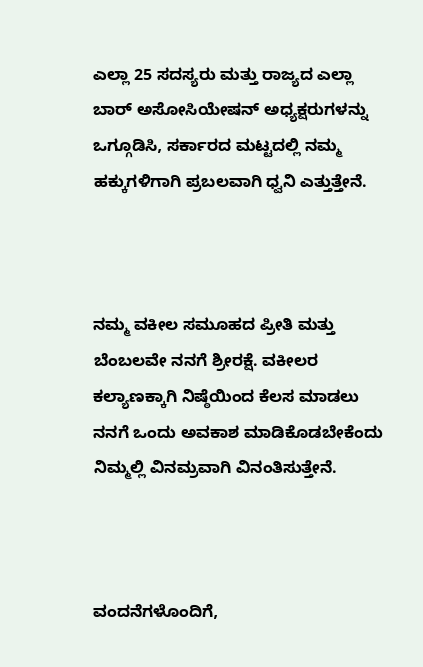ಎಲ್ಲಾ 25 ಸದಸ್ಯರು ಮತ್ತು ರಾಜ್ಯದ ಎಲ್ಲಾ ಬಾರ್ ಅಸೋಸಿಯೇಷನ್ ಅಧ್ಯಕ್ಷರುಗಳನ್ನು ಒಗ್ಗೂಡಿಸಿ, ಸರ್ಕಾರದ ಮಟ್ಟದಲ್ಲಿ ನಮ್ಮ ಹಕ್ಕುಗಳಿಗಾಗಿ ಪ್ರಬಲವಾಗಿ ಧ್ವನಿ ಎತ್ತುತ್ತೇನೆ.



ನಮ್ಮ ವಕೀಲ ಸಮೂಹದ ಪ್ರೀತಿ ಮತ್ತು ಬೆಂಬಲವೇ ನನಗೆ ಶ್ರೀರಕ್ಷೆ. ವಕೀಲರ ಕಲ್ಯಾಣಕ್ಕಾಗಿ ನಿಷ್ಠೆಯಿಂದ ಕೆಲಸ ಮಾಡಲು ನನಗೆ ಒಂದು ಅವಕಾಶ ಮಾಡಿಕೊಡಬೇಕೆಂದು ನಿಮ್ಮಲ್ಲಿ ವಿನಮ್ರವಾಗಿ ವಿನಂತಿಸುತ್ತೇನೆ.



ವಂದನೆಗಳೊಂದಿಗೆ,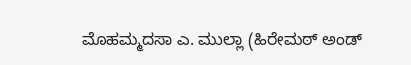ಮೊಹಮ್ಮದ‌ಸಾ ಎ. ಮುಲ್ಲಾ (ಹಿರೇಮಠ್ ಅಂಡ್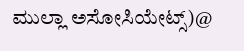ಮುಲ್ಲಾ ಅಸೋಸಿಯೇಟ್ಸ್)@